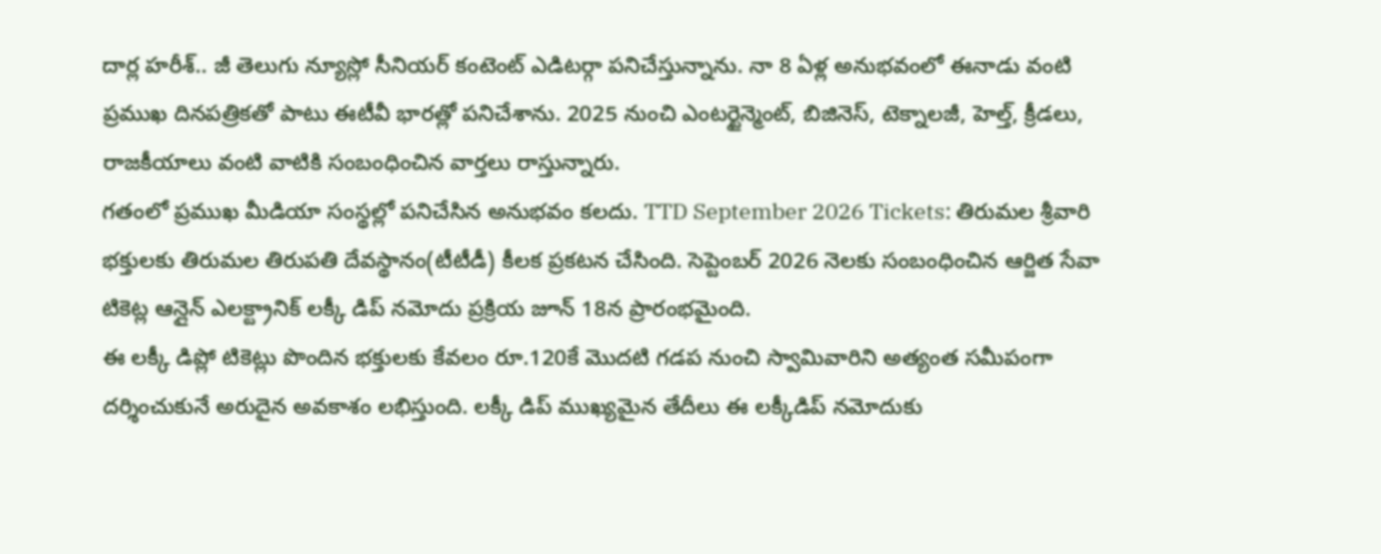దార్ల హరీశ్.. జీ తెలుగు న్యూస్లో సీనియర్ కంటెంట్ ఎడిటర్గా పనిచేస్తున్నాను. నా 8 ఏళ్ల అనుభవంలో ఈనాడు వంటి ప్రముఖ దినపత్రికతో పాటు ఈటీవీ భారత్లో పనిచేశాను. 2025 నుంచి ఎంటర్టైన్మెంట్, బిజినెస్, టెక్నాలజీ, హెల్త్, క్రీడలు, రాజకీయాలు వంటి వాటికి సంబంధించిన వార్తలు రాస్తున్నారు.
గతంలో ప్రముఖ మీడియా సంస్థల్లో పనిచేసిన అనుభవం కలదు. TTD September 2026 Tickets: తిరుమల శ్రీవారి భక్తులకు తిరుమల తిరుపతి దేవస్థానం(టీటీడీ) కీలక ప్రకటన చేసింది. సెప్టెంబర్ 2026 నెలకు సంబంధించిన ఆర్జిత సేవా టికెట్ల ఆన్లైన్ ఎలక్ట్రానిక్ లక్కీ డిప్ నమోదు ప్రక్రియ జూన్ 18న ప్రారంభమైంది.
ఈ లక్కీ డిప్లో టికెట్లు పొందిన భక్తులకు కేవలం రూ.120కే మొదటి గడప నుంచి స్వామివారిని అత్యంత సమీపంగా దర్శించుకునే అరుదైన అవకాశం లభిస్తుంది. లక్కీ డిప్ ముఖ్యమైన తేదీలు ఈ లక్కీడిప్ నమోదుకు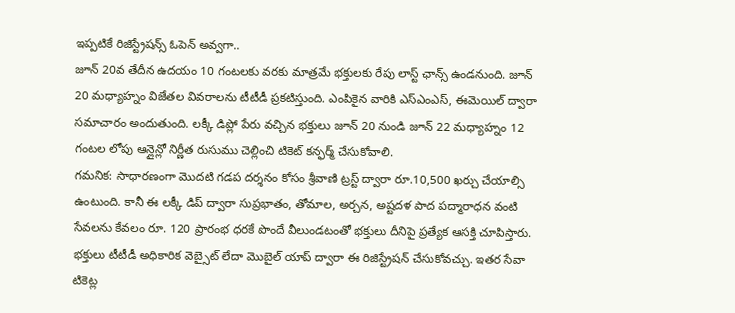ఇప్పటికే రిజిస్ట్రేషన్స్ ఓపెన్ అవ్వగా..
జూన్ 20వ తేదీన ఉదయం 10 గంటలకు వరకు మాత్రమే భక్తులకు రేపు లాస్ట్ ఛాన్స్ ఉండనుంది. జూన్ 20 మధ్యాహ్నం విజేతల వివరాలను టీటీడీ ప్రకటిస్తుంది. ఎంపికైన వారికి ఎస్ఎంఎస్, ఈమెయిల్ ద్వారా సమాచారం అందుతుంది. లక్కీ డిప్లో పేరు వచ్చిన భక్తులు జూన్ 20 నుండి జూన్ 22 మధ్యాహ్నం 12 గంటల లోపు ఆన్లైన్లో నిర్ణీత రుసుము చెల్లించి టికెట్ కన్ఫర్మ్ చేసుకోవాలి.
గమనిక: సాధారణంగా మొదటి గడప దర్శనం కోసం శ్రీవాణి ట్రస్ట్ ద్వారా రూ.10,500 ఖర్చు చేయాల్సి ఉంటుంది. కానీ ఈ లక్కీ డిప్ ద్వారా సుప్రభాతం, తోమాల, అర్చన, అష్టదళ పాద పద్మారాధన వంటి సేవలను కేవలం రూ. 120 ప్రారంభ ధరకే పొందే వీలుండటంతో భక్తులు దీనిపై ప్రత్యేక ఆసక్తి చూపిస్తారు.
భక్తులు టీటీడీ అధికారిక వెబ్సైట్ లేదా మొబైల్ యాప్ ద్వారా ఈ రిజిస్ట్రేషన్ చేసుకోవచ్చు. ఇతర సేవా టికెట్ల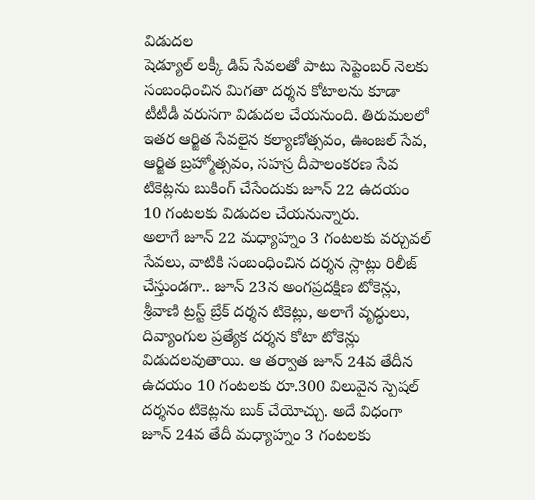విడుదల
షెడ్యూల్ లక్కీ డిప్ సేవలతో పాటు సెప్టెంబర్ నెలకు సంబంధించిన మిగతా దర్శన కోటాలను కూడా టీటీడీ వరుసగా విడుదల చేయనుంది. తిరుమలలో ఇతర ఆర్జిత సేవలైన కల్యాణోత్సవం, ఊంజల్ సేవ, ఆర్జిత బ్రహ్మోత్సవం, సహస్ర దీపాలంకరణ సేవ టికెట్లను బుకింగ్ చేసేందుకు జూన్ 22 ఉదయం 10 గంటలకు విడుదల చేయనున్నారు.
అలాగే జూన్ 22 మధ్యాహ్నం 3 గంటలకు వర్చువల్ సేవలు, వాటికి సంబంధించిన దర్శన స్లాట్లు రిలీజ్ చేస్తుండగా.. జూన్ 23న అంగప్రదక్షిణ టోకెన్లు, శ్రీవాణి ట్రస్ట్ బ్రేక్ దర్శన టికెట్లు, అలాగే వృద్ధులు, దివ్యాంగుల ప్రత్యేక దర్శన కోటా టోకెన్లు విడుదలవుతాయి. ఆ తర్వాత జూన్ 24వ తేదీన ఉదయం 10 గంటలకు రూ.300 విలువైన స్పెషల్ దర్శనం టికెట్లను బుక్ చేయోచ్చు. అదే విధంగా జూన్ 24వ తేదీ మధ్యాహ్నం 3 గంటలకు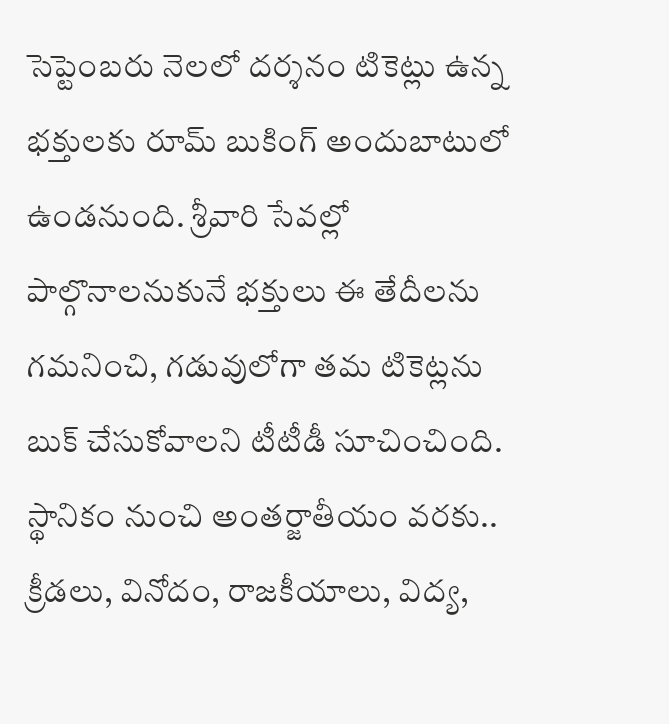సెప్టెంబరు నెలలో దర్శనం టికెట్లు ఉన్న భక్తులకు రూమ్ బుకింగ్ అందుబాటులో ఉండనుంది. శ్రీవారి సేవల్లో పాల్గొనాలనుకునే భక్తులు ఈ తేదీలను గమనించి, గడువులోగా తమ టికెట్లను బుక్ చేసుకోవాలని టీటీడీ సూచించింది.
స్థానికం నుంచి అంతర్జాతీయం వరకు.. క్రీడలు, వినోదం, రాజకీయాలు, విద్య,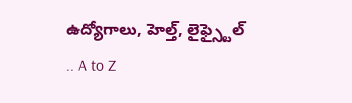ఉద్యోగాలు, హెల్త్, లైఫ్స్టైల్ .. A to Z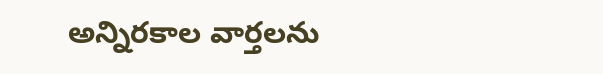అన్నిరకాల వార్తలను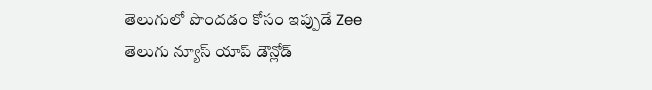తెలుగులో పొందడం కోసం ఇప్పుడే Zee తెలుగు న్యూస్ యాప్ డౌన్లోడ్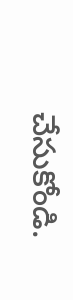చేసుకోండి.